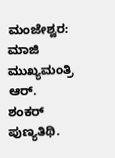ಮಂಜೇಶ್ವರ: ಮಾಜಿ ಮುಖ್ಯಮಂತ್ರಿ ಆರ್. ಶಂಕರ್ ಪುಣ್ಯತಿಥಿ.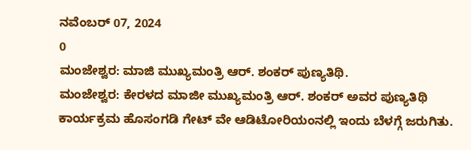ನವೆಂಬರ್ 07, 2024
0
ಮಂಜೇಶ್ವರ: ಮಾಜಿ ಮುಖ್ಯಮಂತ್ರಿ ಆರ್. ಶಂಕರ್ ಪುಣ್ಯತಿಥಿ.
ಮಂಜೇಶ್ವರ: ಕೇರಳದ ಮಾಜೀ ಮುಖ್ಯಮಂತ್ರಿ ಆರ್. ಶಂಕರ್ ಅವರ ಪುಣ್ಯತಿಥಿ ಕಾರ್ಯಕ್ರಮ ಹೊಸಂಗಡಿ ಗೇಟ್ ವೇ ಆಡಿಟೋರಿಯಂನಲ್ಲಿ ಇಂದು ಬೆಳಗ್ಗೆ ಜರುಗಿತು.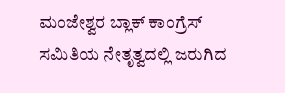ಮಂಜೇಶ್ವರ ಬ್ಲಾಕ್ ಕಾಂಗ್ರೆಸ್ ಸಮಿತಿಯ ನೇತೃತ್ವದಲ್ಲಿ ಜರುಗಿದ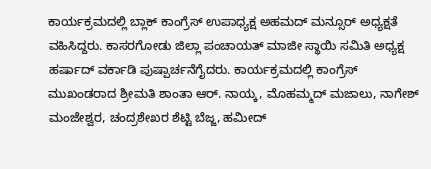ಕಾರ್ಯಕ್ರಮದಲ್ಲಿ ಬ್ಲಾಕ್ ಕಾಂಗ್ರೆಸ್ ಉಪಾಧ್ಯಕ್ಷ ಅಹಮದ್ ಮನ್ಸೂರ್ ಅಧ್ಯಕ್ಷತೆ ವಹಿಸಿದ್ದರು. ಕಾಸರಗೋಡು ಜಿಲ್ಲಾ ಪಂಚಾಯತ್ ಮಾಜೀ ಸ್ಥಾಯಿ ಸಮಿತಿ ಅಧ್ಯಕ್ಷ ಹರ್ಷಾದ್ ವರ್ಕಾಡಿ ಪುಷ್ಪಾರ್ಚನೆಗೈದರು. ಕಾರ್ಯಕ್ರಮದಲ್ಲಿ ಕಾಂಗ್ರೆಸ್ ಮುಖಂಡರಾದ ಶ್ರೀಮತಿ ಶಾಂತಾ ಆರ್. ನಾಯ್ಕ, ಮೊಹಮ್ಮದ್ ಮಜಾಲು, ನಾಗೇಶ್ ಮಂಜೇಶ್ವರ, ಚಂದ್ರಶೇಖರ ಶೆಟ್ಟಿ ಬೆಜ್ಜ, ಹಮೀದ್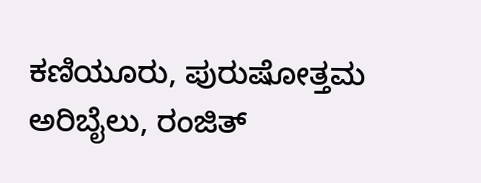ಕಣಿಯೂರು, ಪುರುಷೋತ್ತಮ ಅರಿಬೈಲು, ರಂಜಿತ್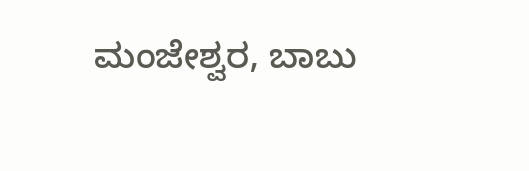ಮಂಜೇಶ್ವರ, ಬಾಬು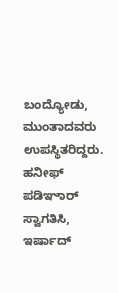ಬಂದ್ಯೋಡು, ಮುಂತಾದವರು ಉಪಸ್ಥಿತರಿದ್ದರು. ಹನೀಫ್ ಪಡಿಞಾರ್ ಸ್ವಾಗತಿಸಿ, ಇರ್ಷಾದ್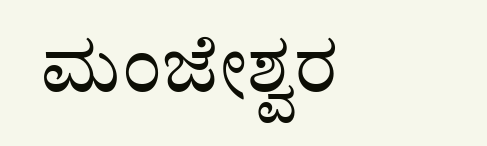ಮಂಜೇಶ್ವರ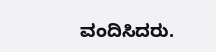ವಂದಿಸಿದರು.